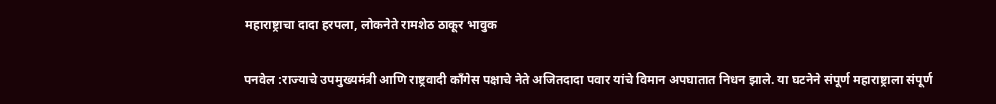महाराष्ट्राचा दादा हरपला, लोकनेते रामशेठ ठाकूर भावुक

पनवेल :राज्याचे उपमुख्यमंत्री आणि राष्ट्रवादी काँगेस पक्षाचे नेते अजितदादा पवार यांचे विमान अपघातात निधन झाले. या घटनेने संपूर्ण महाराष्ट्राला संपूर्ण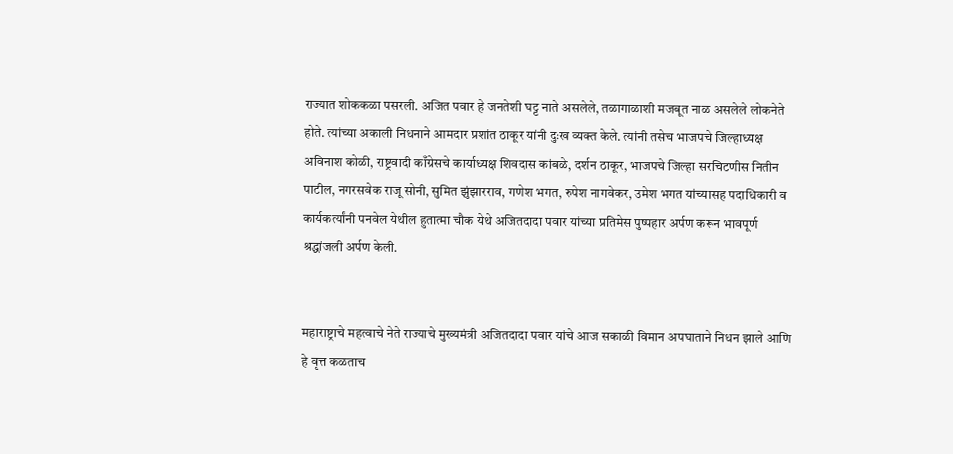राज्यात शोककळा पसरली. अजित पवार हे जनतेशी घट्ट नाते असलेले, तळागाळाशी मजबूत नाळ असलेले लोकनेते होते. त्यांच्या अकाली निधनाने आमदार प्रशांत ठाकूर यांनी दुःख व्यक्त केले. त्यांनी तसेच भाजपचे जिल्हाध्यक्ष अविनाश कोळी, राष्ट्रवादी काँग्रेसचे कार्याध्यक्ष शिवदास कांबळे, दर्शन ठाकूर, भाजपचे जिल्हा सरचिटणीस नितीन पाटील, नगरसवेक राजू सोनी, सुमित झुंझारराव, गणेश भगत, रुपेश नागवेकर, उमेश भगत यांच्यासह पदाधिकारी व कार्यकर्त्यांनी पनवेल येथील हुतात्मा चौक येथे अजितदादा पवार यांच्या प्रतिमेस पुष्पहार अर्पण करून भावपूर्ण श्रद्धांजली अर्पण केली.


महाराष्ट्राचे महत्वाचे नेते राज्याचे मुख्यमंत्री अजितदादा पवार यांचे आज सकाळी विमान अपघाताने निधन झाले आणि हे वृत्त कळताच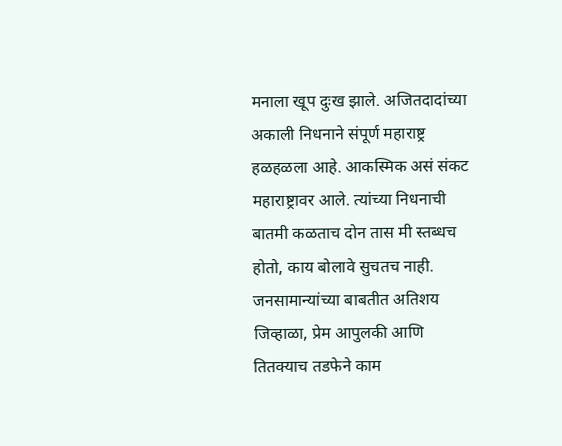मनाला खूप दुःख झाले. अजितदादांच्या अकाली निधनाने संपूर्ण महाराष्ट्र हळहळला आहे. आकस्मिक असं संकट महाराष्ट्रावर आले. त्यांच्या निधनाची बातमी कळताच दोन तास मी स्तब्धच होतो, काय बोलावे सुचतच नाही. जनसामान्यांच्या बाबतीत अतिशय जिव्हाळा, प्रेम आपुलकी आणि तितक्याच तडफेने काम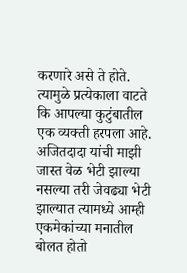करणारे असे ते होते. त्यामुळे प्रत्येकाला वाटते कि आपल्या कुटुंबातील एक व्यक्ती हरपला आहे. अजितदादा यांची माझी जास्त वेळ भेटी झाल्या नसल्या तरी जेवढ्या भेटी झाल्यात त्यामध्ये आम्ही एकमेकांच्या मनातील बोलत होतो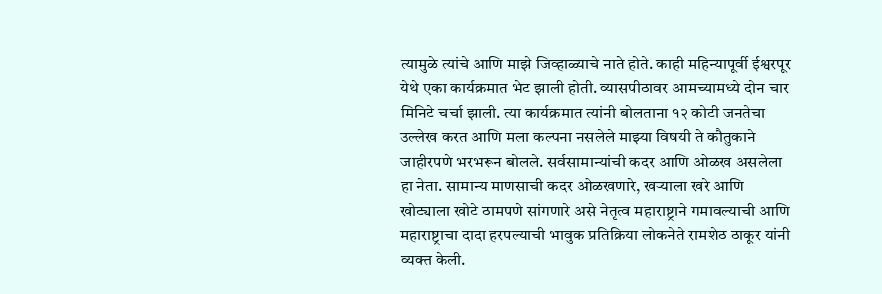त्यामुळे त्यांचे आणि माझे जिव्हाळ्याचे नाते होते. काही महिन्यापूर्वी ईश्वरपूर येथे एका कार्यक्रमात भेट झाली होती. व्यासपीठावर आमच्यामध्ये दोन चार मिनिटे चर्चा झाली. त्या कार्यक्रमात त्यांनी बोलताना १२ कोटी जनतेचा उल्लेख करत आणि मला कल्पना नसलेले माझ्या विषयी ते कौतुकाने जाहीरपणे भरभरून बोलले. सर्वसामान्यांची कदर आणि ओळख असलेला हा नेता. सामान्य माणसाची कदर ओळखणारे, खऱ्याला खरे आणि खोट्याला खोटे ठामपणे सांगणारे असे नेतृत्व महाराष्ट्राने गमावल्याची आणि महाराष्ट्राचा दादा हरपल्याची भावुक प्रतिक्रिया लोकनेते रामशेठ ठाकूर यांनी व्यक्त केली.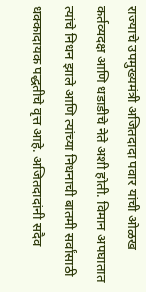राज्याचे उपमुख्यमंत्री अजितदादा पवार यांची ओळख कर्तव्यदक्ष आणि धडाडीचे नेते अशी होती. विमान अपघातात त्यांचे निधन झाले आणि त्यांच्या निधनाची बातमी सर्वांसाठी धक्कादायक पद्धतीचे वृत्त आहे. अजितदादांनी सदैव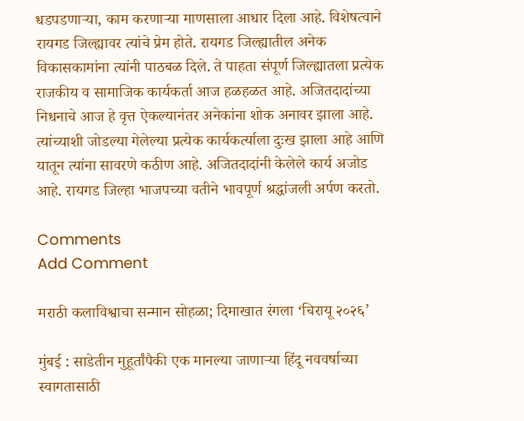धडपडणाऱ्या, काम करणाऱ्या माणसाला आधार दिला आहे. विशेषत्वाने रायगड जिल्ह्यावर त्यांचे प्रेम होते. रायगड जिल्ह्यातील अनेक विकासकामांना त्यांनी पाठबळ दिले. ते पाहता संपूर्ण जिल्ह्यातला प्रत्येक राजकीय व सामाजिक कार्यकर्ता आज हळहळत आहे. अजितदादांच्या निधनाचे आज हे वृत्त ऐकल्यानंतर अनेकांना शोक अनावर झाला आहे. त्यांच्याशी जोडल्या गेलेल्या प्रत्येक कार्यकर्त्याला दुःख झाला आहे आणि यातून त्यांना सावरणे कठीण आहे. अजितदादांनी केलेले कार्य अजोड आहे. रायगड जिल्हा भाजपच्या वतीने भावपूर्ण श्रद्धांजली अर्पण करतो.

Comments
Add Comment

मराठी कलाविश्वाचा सन्मान सोहळा; दिमाखात रंगला ‘चिरायू २०२६’

मुंबई : साडेतीन मुहूर्तांपैकी एक मानल्या जाणाऱ्या हिंदू नववर्षाच्या स्वागतासाठी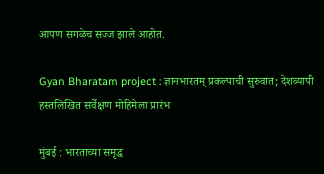आपण सगळेच सज्ज झाले आहोत.

Gyan Bharatam project : ज्ञानभारतम् प्रकल्पाची सुरुवात; देशव्यापी हस्तलिखित सर्वेक्षण मोहिमेला प्रारंभ

मुंबई : भारताच्या समृद्ध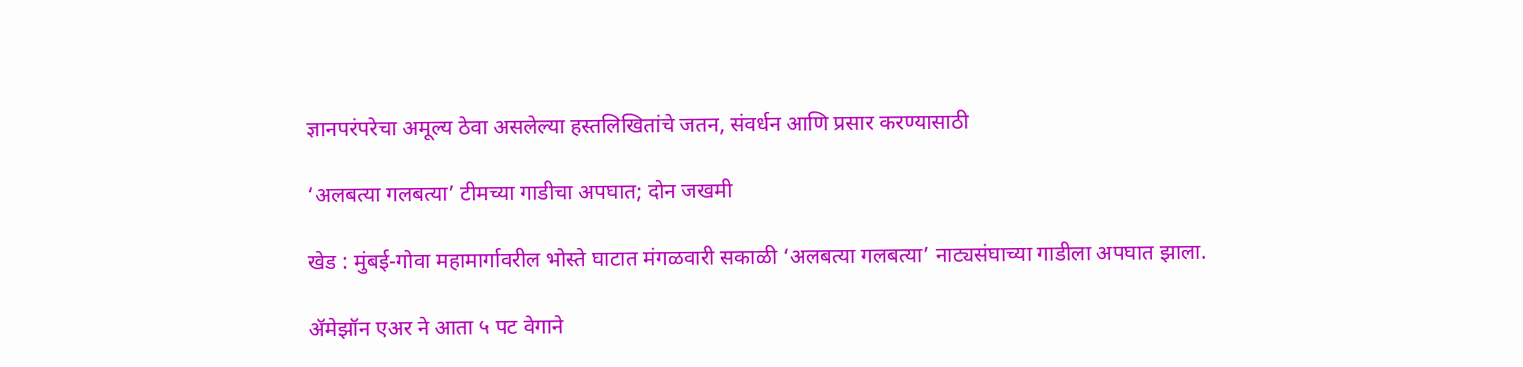ज्ञानपरंपरेचा अमूल्य ठेवा असलेल्या हस्तलिखितांचे जतन, संवर्धन आणि प्रसार करण्यासाठी

‘अलबत्या गलबत्या’ टीमच्या गाडीचा अपघात; दोन जखमी

खेड : मुंबई-गोवा महामार्गावरील भोस्ते घाटात मंगळवारी सकाळी ‘अलबत्या गलबत्या’ नाट्यसंघाच्या गाडीला अपघात झाला.

ॲमेझॉन एअर ने आता ५ पट वेगाने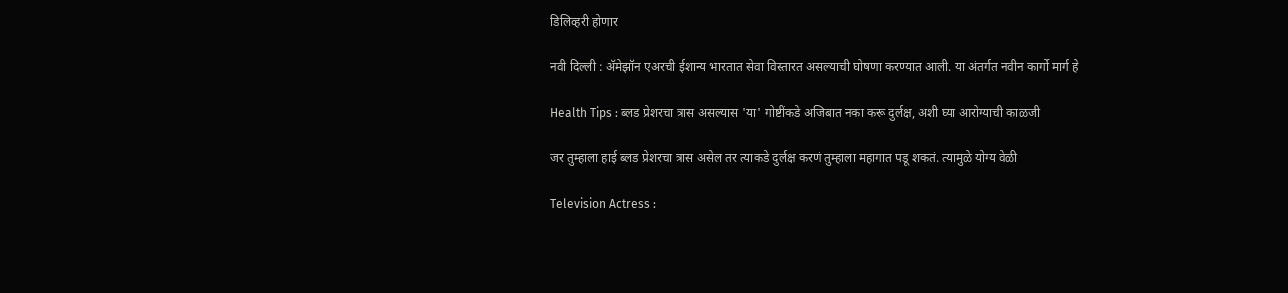डिलिव्हरी होणार

नवी दिल्ली : ॲमेझॉन एअरची ईशान्य भारतात सेवा विस्तारत असल्याची घोषणा करण्यात आली. या अंतर्गत नवीन कार्गो मार्ग हे

Health Tips : ब्लड प्रेशरचा त्रास असल्यास 'या' गोष्टींकडे अजिबात नका करू दुर्लक्ष, अशी घ्या आरोग्याची काळजी

जर तुम्हाला हाई ब्लड प्रेशरचा त्रास असेल तर त्याकडे दुर्लक्ष करणं तुम्हाला महागात पडू शकतं. त्यामुळे योग्य वेळी

Television Actress :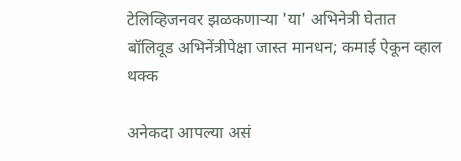टेलिव्हिजनवर झळकणाऱ्या 'या' अभिनेत्री घेतात बॉलिवूड अभिनेंत्रीपेक्षा जास्त मानधन; कमाई ऐकून व्हाल थक्क

अनेकदा आपल्या असं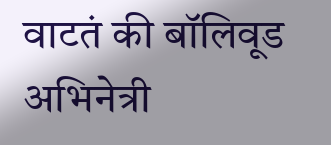वाटतं की बॉलिवूड अभिनेत्री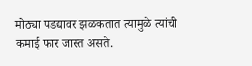मोठ्या पडद्यावर झळकतात त्यामुळे त्यांची कमाई फार जास्त असते.